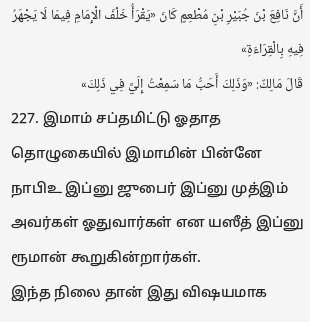أَنَّ نَافِعَ بْنَ جُبَيْرِ بْنِ مُطْعِمٍ كَانَ «يَقْرَأُ خَلْفَ الْإِمَامِ فِيمَا لَا يَجْهَرُ فِيهِ بِالْقِرَاءَةِ»
قَالَ مَالِكٌ: «وَذَلِكَ أَحَبُّ مَا سَمِعْتُ إِلَيَّ فِي ذَلِكَ»
227. இமாம் சப்தமிட்டு ஓதாத தொழுகையில் இமாமின் பின்னே நாபிஉ இப்னு ஜுபைர் இப்னு முத்இம் அவர்கள் ஓதுவார்கள் என யஸீத் இப்னு ரூமான் கூறுகின்றார்கள்.
இந்த நிலை தான் இது விஷயமாக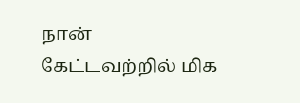நான் கேட்டவற்றில் மிக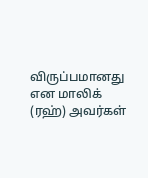விருப்பமானது என மாலிக் (ரஹ்) அவர்கள்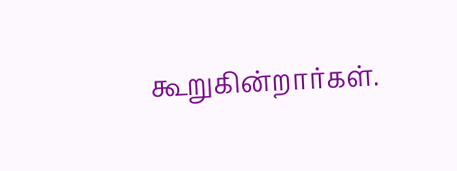கூறுகின்றார்கள்.